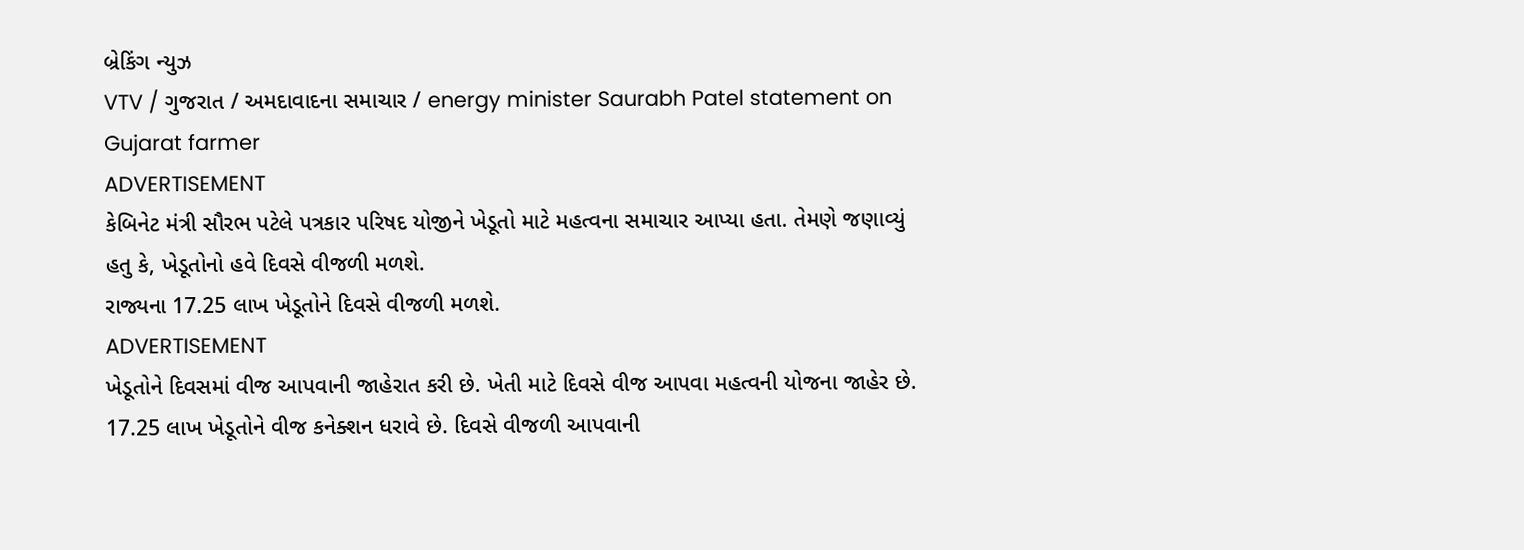બ્રેકિંગ ન્યુઝ
VTV / ગુજરાત / અમદાવાદના સમાચાર / energy minister Saurabh Patel statement on Gujarat farmer
ADVERTISEMENT
કેબિનેટ મંત્રી સૌરભ પટેલે પત્રકાર પરિષદ યોજીને ખેડૂતો માટે મહત્વના સમાચાર આપ્યા હતા. તેમણે જણાવ્યું હતુ કે, ખેડૂતોનો હવે દિવસે વીજળી મળશે.
રાજ્યના 17.25 લાખ ખેડૂતોને દિવસે વીજળી મળશે.
ADVERTISEMENT
ખેડૂતોને દિવસમાં વીજ આપવાની જાહેરાત કરી છે. ખેતી માટે દિવસે વીજ આપવા મહત્વની યોજના જાહેર છે. 17.25 લાખ ખેડૂતોને વીજ કનેક્શન ધરાવે છે. દિવસે વીજળી આપવાની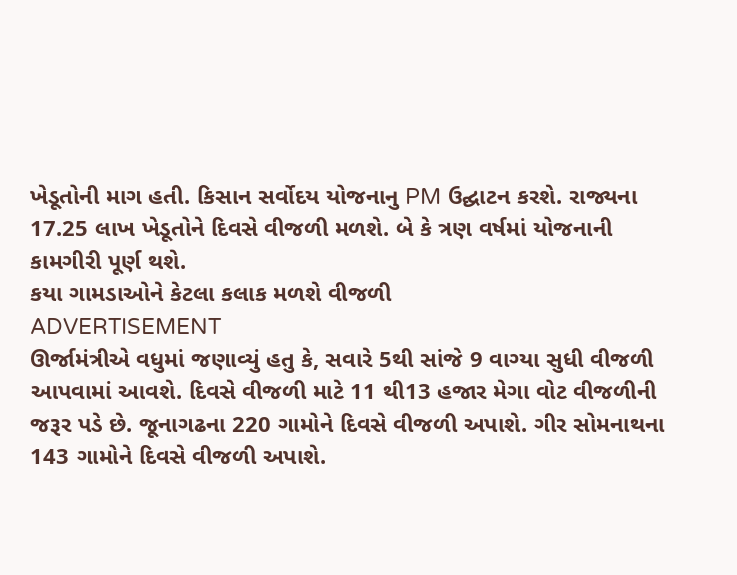ખેડૂતોની માગ હતી. કિસાન સર્વોદય યોજનાનુ PM ઉદ્ઘાટન કરશે. રાજ્યના 17.25 લાખ ખેડૂતોને દિવસે વીજળી મળશે. બે કે ત્રણ વર્ષમાં યોજનાની કામગીરી પૂર્ણ થશે.
કયા ગામડાઓને કેટલા કલાક મળશે વીજળી
ADVERTISEMENT
ઊર્જામંત્રીએ વધુમાં જણાવ્યું હતુ કે, સવારે 5થી સાંજે 9 વાગ્યા સુધી વીજળી આપવામાં આવશે. દિવસે વીજળી માટે 11 થી13 હજાર મેગા વોટ વીજળીની જરૂર પડે છે. જૂનાગઢના 220 ગામોને દિવસે વીજળી અપાશે. ગીર સોમનાથના 143 ગામોને દિવસે વીજળી અપાશે.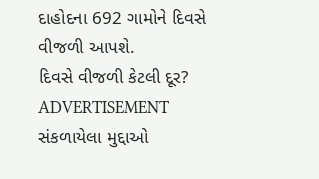દાહોદના 692 ગામોને દિવસે વીજળી આપશે.
દિવસે વીજળી કેટલી દૂર?
ADVERTISEMENT
સંકળાયેલા મુદ્દાઓ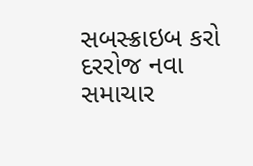સબસ્ક્રાઇબ કરો
દરરોજ નવા સમાચાર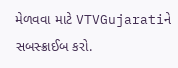મેળવવા માટે VTVGujaratiને સબસ્ક્રાઈબ કરો.